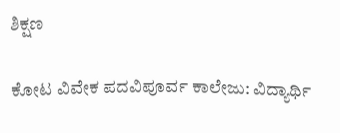ಶಿಕ್ಷಣ

ಕೋಟ ವಿವೇಕ ಪದವಿಪೂರ್ವ ಕಾಲೇಜು: ವಿದ್ಯಾರ್ಥಿ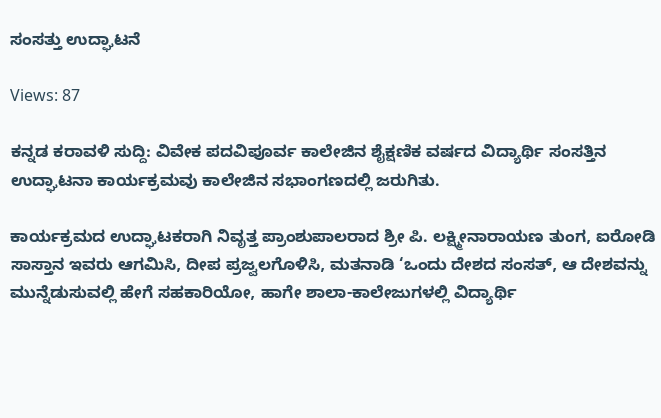ಸಂಸತ್ತು ಉದ್ಘಾಟನೆ

Views: 87

ಕನ್ನಡ ಕರಾವಳಿ ಸುದ್ದಿ: ವಿವೇಕ ಪದವಿಪೂರ್ವ ಕಾಲೇಜಿನ ಶೈಕ್ಷಣಿಕ ವರ್ಷದ ವಿದ್ಯಾರ್ಥಿ ಸಂಸತ್ತಿನ ಉದ್ಘಾಟನಾ ಕಾರ್ಯಕ್ರಮವು ಕಾಲೇಜಿನ ಸಭಾಂಗಣದಲ್ಲಿ ಜರುಗಿತು.

ಕಾರ್ಯಕ್ರಮದ ಉದ್ಘಾಟಕರಾಗಿ ನಿವೃತ್ತ ಪ್ರಾಂಶುಪಾಲರಾದ ಶ್ರೀ ಪಿ. ಲಕ್ಷ್ಮೀನಾರಾಯಣ ತುಂಗ, ಐರೋಡಿ ಸಾಸ್ತಾನ ಇವರು ಆಗಮಿಸಿ, ದೀಪ ಪ್ರಜ್ವಲಗೊಳಿಸಿ, ಮತನಾಡಿ ‘ಒಂದು ದೇಶದ ಸಂಸತ್, ಆ ದೇಶವನ್ನು ಮುನ್ನೆಡುಸುವಲ್ಲಿ ಹೇಗೆ ಸಹಕಾರಿಯೋ, ಹಾಗೇ ಶಾಲಾ-ಕಾಲೇಜುಗಳಲ್ಲಿ ವಿದ್ಯಾರ್ಥಿ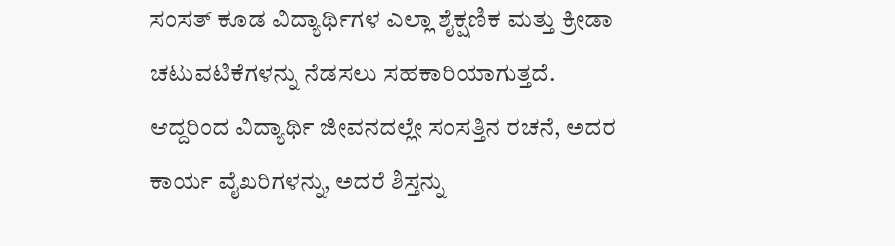ಸಂಸತ್ ಕೂಡ ವಿದ್ಯಾರ್ಥಿಗಳ ಎಲ್ಲಾ ಶೈಕ್ಷಣಿಕ ಮತ್ತು ಕ್ರೀಡಾ ಚಟುವಟಿಕೆಗಳನ್ನು ನೆಡಸಲು ಸಹಕಾರಿಯಾಗುತ್ತದೆ. ಆದ್ದರಿಂದ ವಿದ್ಯಾರ್ಥಿ ಜೀವನದಲ್ಲೇ ಸಂಸತ್ತಿನ ರಚನೆ, ಅದರ ಕಾರ್ಯ ವೈಖರಿಗಳನ್ನು, ಅದರೆ ಶಿಸ್ತನ್ನು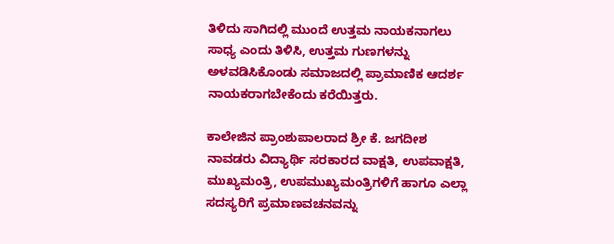ತಿಳಿದು ಸಾಗಿದಲ್ಲಿ ಮುಂದೆ ಉತ್ತಮ ನಾಯಕನಾಗಲು ಸಾಧ್ಯ ಎಂದು ತಿಳಿಸಿ, ಉತ್ತಮ ಗುಣಗಳನ್ನು ಅಳವಡಿಸಿಕೊಂಡು ಸಮಾಜದಲ್ಲಿ ಪ್ರಾಮಾಣಿಕ ಆದರ್ಶ ನಾಯಕರಾಗಬೇಕೆಂದು ಕರೆಯಿತ್ತರು.

ಕಾಲೇಜಿನ ಪ್ರಾಂಶುಪಾಲರಾದ ಶ್ರೀ ಕೆ. ಜಗದೀಶ ನಾವಡರು ವಿದ್ಯಾರ್ಥಿ ಸರಕಾರದ ವಾಕ್ಷತಿ, ಉಪವಾಕ್ಷತಿ, ಮುಖ್ಯಮಂತ್ರಿ, ಉಪಮುಖ್ಯಮಂತ್ರಿಗಳಿಗೆ ಹಾಗೂ ಎಲ್ಲಾ ಸದಸ್ಯರಿಗೆ ಪ್ರಮಾಣವಚನವನ್ನು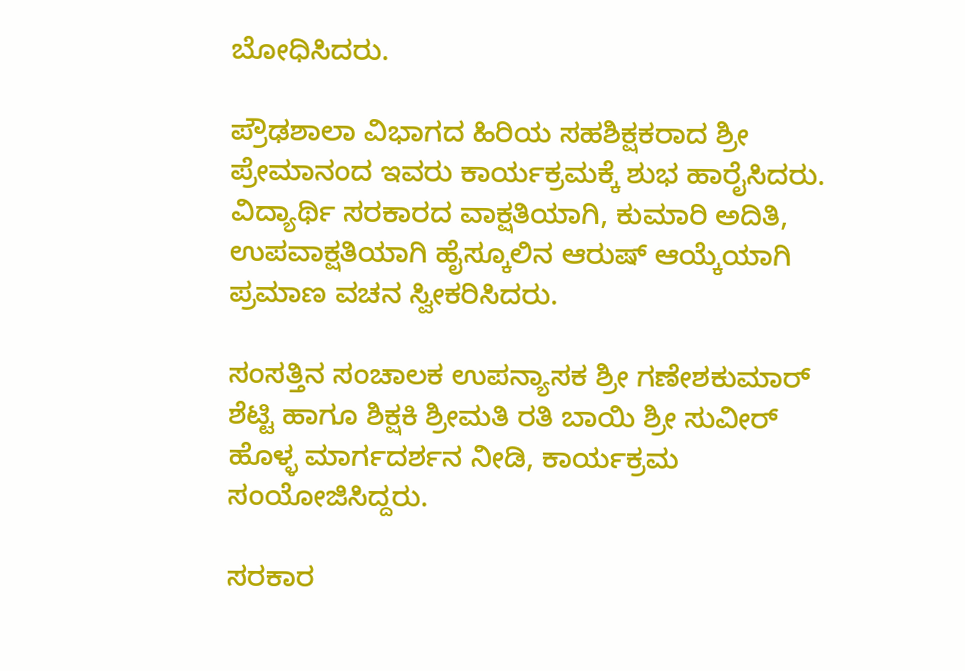ಬೋಧಿಸಿದರು.

ಪ್ರೌಢಶಾಲಾ ವಿಭಾಗದ ಹಿರಿಯ ಸಹಶಿಕ್ಷಕರಾದ ಶ್ರೀ ಪ್ರೇಮಾನಂದ ಇವರು ಕಾರ್ಯಕ್ರಮಕ್ಕೆ ಶುಭ ಹಾರೈಸಿದರು. ವಿದ್ಯಾರ್ಥಿ ಸರಕಾರದ ವಾಕ್ಷತಿಯಾಗಿ, ಕುಮಾರಿ ಅದಿತಿ, ಉಪವಾಕ್ಷತಿಯಾಗಿ ಹೈಸ್ಕೂಲಿನ ಆರುಷ್ ಆಯ್ಕೆಯಾಗಿ ಪ್ರಮಾಣ ವಚನ ಸ್ವೀಕರಿಸಿದರು.

ಸಂಸತ್ತಿನ ಸಂಚಾಲಕ ಉಪನ್ಯಾಸಕ ಶ್ರೀ ಗಣೇಶಕುಮಾರ್ ಶೆಟ್ಟಿ ಹಾಗೂ ಶಿಕ್ಷಕಿ ಶ್ರೀಮತಿ ರತಿ ಬಾಯಿ ಶ್ರೀ ಸುವೀರ್ ಹೊಳ್ಳ ಮಾರ್ಗದರ್ಶನ ನೀಡಿ, ಕಾರ್ಯಕ್ರಮ ಸಂಯೋಜಿಸಿದ್ದರು.

ಸರಕಾರ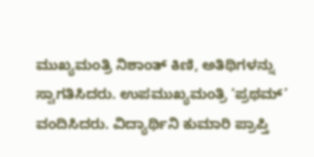ಮುಖ್ಯಮಂತ್ರಿ ನಿಶಾಂತ್ ಕಿಣಿ, ಅತಿಥಿಗಳನ್ನು ಸ್ವಾಗತಿಸಿದರು. ಉಪಮುಖ್ಯಮಂತ್ರಿ ‘ಪ್ರಥಮ್’ ವಂದಿಸಿದರು. ವಿದ್ಯಾರ್ಥಿನಿ ಕುಮಾರಿ ಪ್ರಾಪ್ತಿ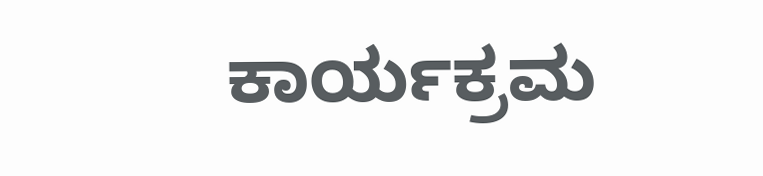ಕಾರ್ಯಕ್ರಮ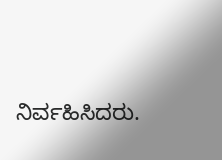ನಿರ್ವಹಿಸಿದರು.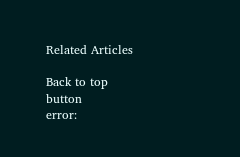Related Articles

Back to top button
error: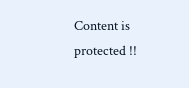Content is protected !!